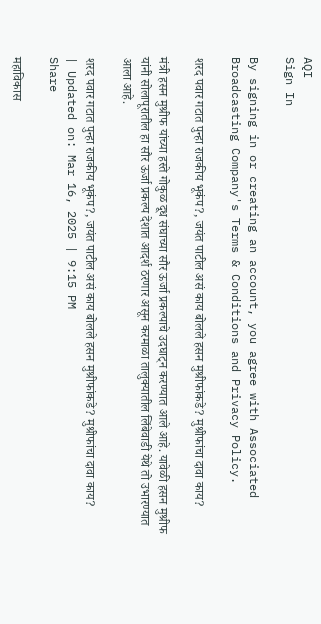AQI
Sign In

By signing in or creating an account, you agree with Associated Broadcasting Company's Terms & Conditions and Privacy Policy.

शरद पवार गटात पुन्हा राजकीय भूकंप?, जयंत पाटील असं काय बोलले हसन मुश्रीफांकडे? मुश्रीफांचा दावा काय?

मंत्री हसन मुश्रीफ यांच्या हस्ते गोकुळ दूध संघाच्या सौर ऊर्जा प्रकल्पाचे उदघाट्न करण्यात आले आहे. यावेळी हसन मुश्रीफ यांनी सोलापूरातील हा सौर ऊर्जा प्रकल्प देशात आदर्श ठरणार असून करमाळा तालुक्यातील लिंबेवाडी येथे तो उभारण्यात आला आहे.

शरद पवार गटात पुन्हा राजकीय भूकंप?, जयंत पाटील असं काय बोलले हसन मुश्रीफांकडे? मुश्रीफांचा दावा काय?
| Updated on: Mar 16, 2025 | 9:15 PM
Share

महाविकास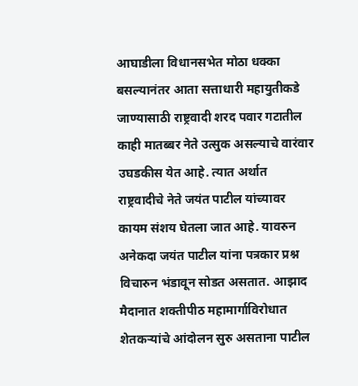आघाडीला विधानसभेत मोठा धक्का बसल्यानंतर आता सत्ताधारी महायुतीकडे जाण्यासाठी राष्ट्रवादी शरद पवार गटातील काही मातब्बर नेते उत्सुक असल्याचे वारंवार उघडकीस येत आहे. त्यात अर्थात राष्ट्रवादीचे नेते जयंत पाटील यांच्यावर कायम संशय घेतला जात आहे. यावरुन अनेकदा जयंत पाटील यांना पत्रकार प्रश्न विचारुन भंडावून सोडत असतात. आझाद मैदानात शक्तीपीठ महामार्गाविरोधात शेतकऱ्यांचे आंदोलन सुरु असताना पाटील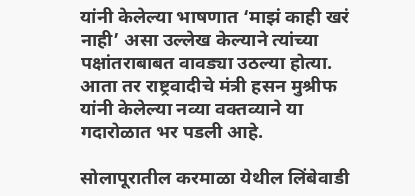यांनी केलेल्या भाषणात ‘माझं काही खरं नाही’ असा उल्लेख केल्याने त्यांच्या पक्षांतराबाबत वावड्या उठल्या होत्या. आता तर राष्ट्रवादीचे मंत्री हसन मुश्रीफ यांनी केलेल्या नव्या वक्तव्याने या गदारोळात भर पडली आहे.

सोलापूरातील करमाळा येथील लिंबेवाडी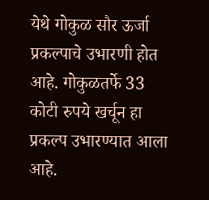येथे गोकुळ सौर ऊर्जा प्रकल्पाचे उभारणी होत आहे. गोकुळतर्फे 33 कोटी रुपये खर्चून हा प्रकल्प उभारण्यात आला आहे.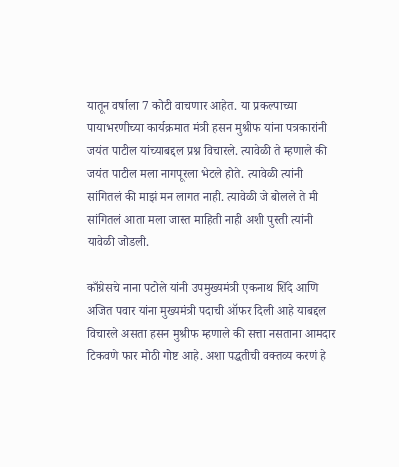यातून वर्षाला 7 कोटी वाचणार आहेत. या प्रकल्पाच्या पायाभरणीच्या कार्यक्रमात मंत्री हसन मुश्रीफ यांना पत्रकारांनी जयंत पाटील यांच्याबद्दल प्रश्न विचारले. त्यावेळी ते म्हणाले की जयंत पाटील मला नागपूरला भेटले होते. त्यावेळी त्यांनी सांगितलं की माझं मन लागत नाही. त्यावेळी जे बोलले ते मी सांगितलं आता मला जास्त माहिती नाही अशी पुस्ती त्यांनी यावेळी जोडली.

काँग्रेसचे नाना पटोले यांनी उपमुख्यमंत्री एकनाथ शिंदे आणि अजित पवार यांना मुख्यमंत्री पदाची ऑफर दिली आहे याबद्दल विचारले असता हसन मुश्रीफ म्हणाले की सत्ता नसताना आमदार टिकवणे फार मोठी गोष्ट आहे. अशा पद्धतीची वक्तव्य करणं हे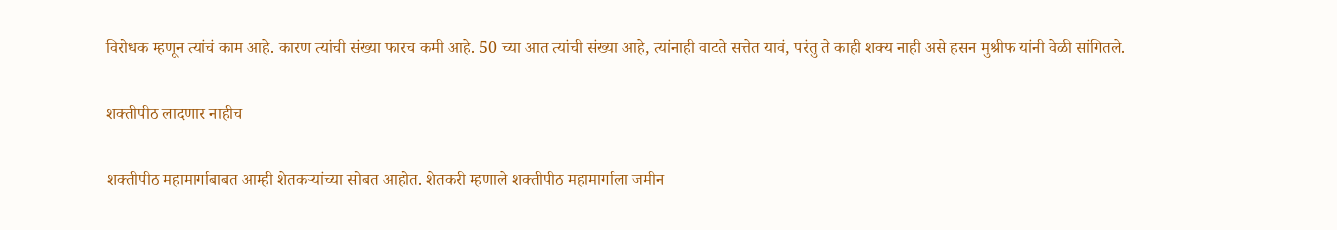विरोधक म्हणून त्यांचं काम आहे. कारण त्यांची संख्या फारच कमी आहे. 50 च्या आत त्यांची संख्या आहे, त्यांनाही वाटते सत्तेत यावं, परंतु ते काही शक्य नाही असे हसन मुश्रीफ यांनी वेळी सांगितले.

शक्तीपीठ लादणार नाहीच

शक्तीपीठ महामार्गाबाबत आम्ही शेतकऱ्यांच्या सोबत आहोत. शेतकरी म्हणाले शक्तीपीठ महामार्गाला जमीन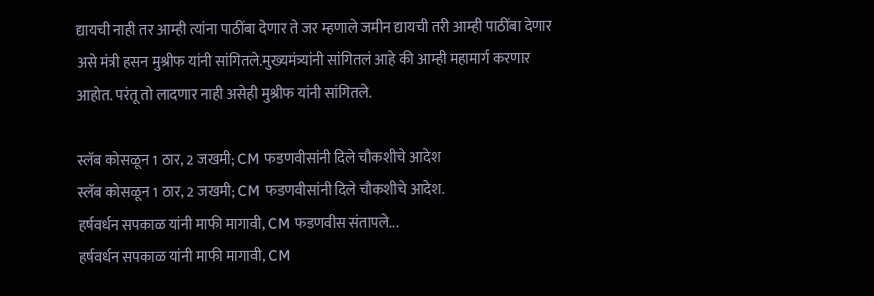द्यायची नाही तर आम्ही त्यांना पाठींबा देणार ते जर म्हणाले जमीन द्यायची तरी आम्ही पाठींबा देणार असे मंत्री हसन मुश्रीफ यांनी सांगितले.मुख्यमंत्र्यांनी सांगितलं आहे की आम्ही महामार्ग करणार आहोत. परंतू तो लादणार नाही असेही मुश्रीफ यांनी सांगितले.

स्लॅब कोसळून 1 ठार, 2 जखमी; CM फडणवीसांनी दिले चौकशीचे आदेश
स्लॅब कोसळून 1 ठार, 2 जखमी; CM फडणवीसांनी दिले चौकशीचे आदेश.
हर्षवर्धन सपकाळ यांनी माफी मागावी, CM फडणवीस संतापले...
हर्षवर्धन सपकाळ यांनी माफी मागावी, CM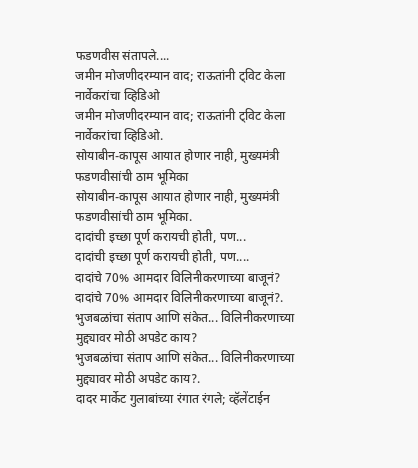फडणवीस संतापले....
जमीन मोजणीदरम्यान वाद; राऊतांनी ट्विट केला नार्वेकरांचा व्हिडिओ
जमीन मोजणीदरम्यान वाद; राऊतांनी ट्विट केला नार्वेकरांचा व्हिडिओ.
सोयाबीन-कापूस आयात होणार नाही, मुख्यमंत्री फडणवीसांची ठाम भूमिका
सोयाबीन-कापूस आयात होणार नाही, मुख्यमंत्री फडणवीसांची ठाम भूमिका.
दादांची इच्छा पूर्ण करायची होती, पण...
दादांची इच्छा पूर्ण करायची होती, पण....
दादांचे 70% आमदार विलिनीकरणाच्या बाजूनं?
दादांचे 70% आमदार विलिनीकरणाच्या बाजूनं?.
भुजबळांचा संताप आणि संकेत... विलिनीकरणाच्या मुद्द्यावर मोठी अपडेट काय?
भुजबळांचा संताप आणि संकेत... विलिनीकरणाच्या मुद्द्यावर मोठी अपडेट काय?.
दादर मार्केट गुलाबांच्या रंगात रंगले; व्हॅलेंटाईन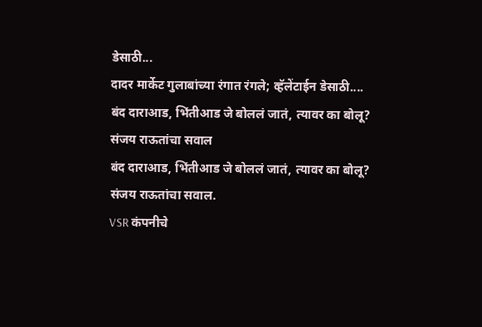डेसाठी...
दादर मार्केट गुलाबांच्या रंगात रंगले; व्हॅलेंटाईन डेसाठी....
बंद दाराआड, भिंतीआड जे बोललं जातं, त्यावर का बोलू? संजय राऊतांचा सवाल
बंद दाराआड, भिंतीआड जे बोललं जातं, त्यावर का बोलू? संजय राऊतांचा सवाल.
VSR कंपनीचे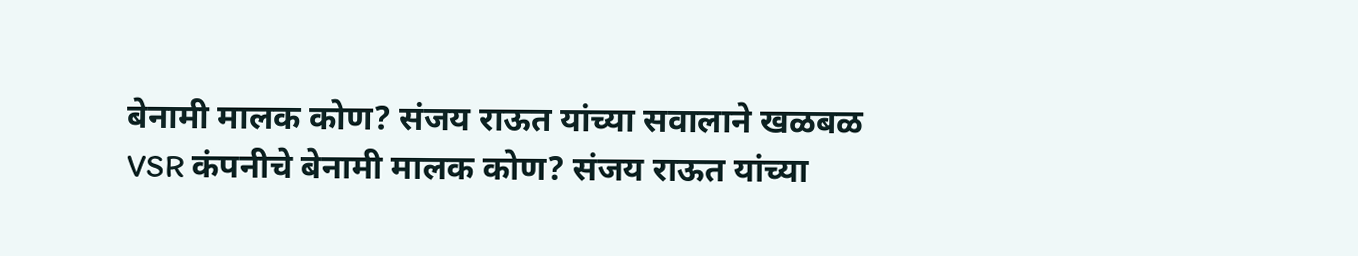बेनामी मालक कोण? संजय राऊत यांच्या सवालाने खळबळ
VSR कंपनीचे बेनामी मालक कोण? संजय राऊत यांच्या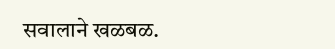सवालाने खळबळ.